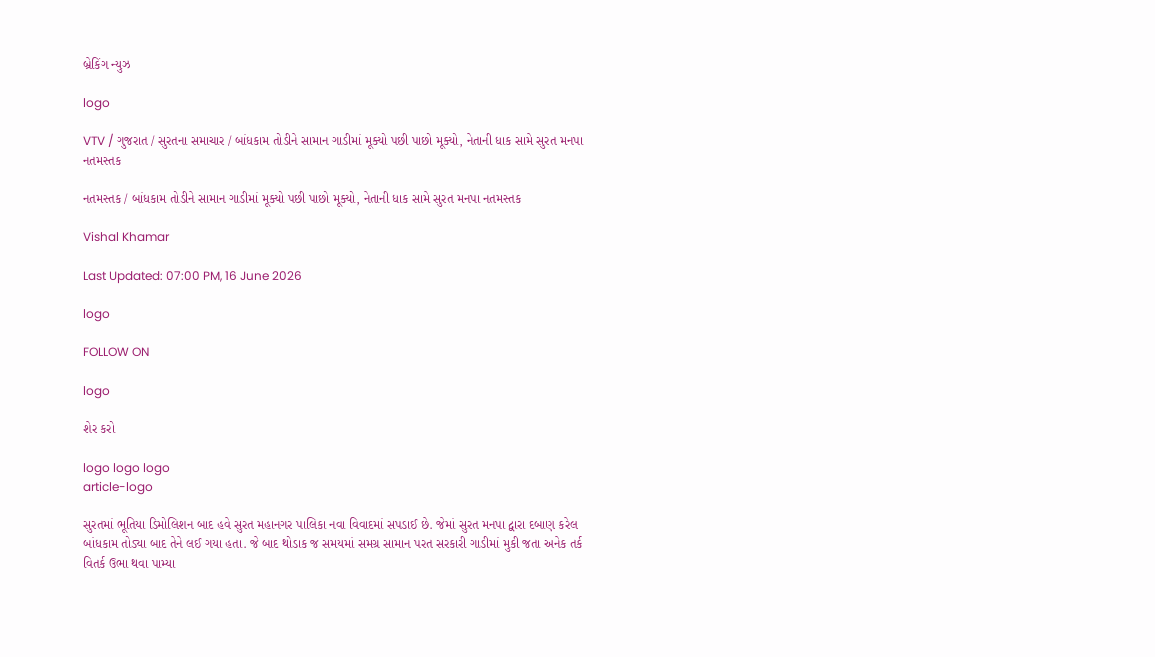બ્રેકિંગ ન્યુઝ

logo

VTV / ગુજરાત / સુરતના સમાચાર / બાંધકામ તોડીને સામાન ગાડીમાં મૂક્યો પછી પાછો મૂક્યો, નેતાની ધાક સામે સુરત મનપા નતમસ્તક

નતમસ્તક / બાંધકામ તોડીને સામાન ગાડીમાં મૂક્યો પછી પાછો મૂક્યો, નેતાની ધાક સામે સુરત મનપા નતમસ્તક

Vishal Khamar

Last Updated: 07:00 PM, 16 June 2026

logo

FOLLOW ON

logo

શેર કરો

logo logo logo
article-logo

સુરતમાં ભૂતિયા ડિમોલિશન બાદ હવે સુરત મહાનગર પાલિકા નવા વિવાદમાં સપડાઈ છે. જેમાં સુરત મનપા દ્વારા દબાણ કરેલ બાંધકામ તોડ્યા બાદ તેને લઈ ગયા હતા. જે બાદ થોડાક જ સમયમાં સમગ્ર સામાન પરત સરકારી ગાડીમાં મુકી જતા અનેક તર્ક વિતર્ક ઉભા થવા પામ્યા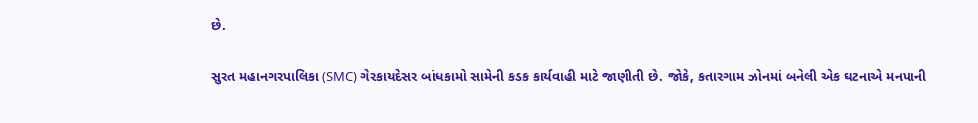છે.

સુરત મહાનગરપાલિકા (SMC) ગેરકાયદેસર બાંધકામો સામેની કડક કાર્યવાહી માટે જાણીતી છે. જોકે, કતારગામ ઝોનમાં બનેલી એક ઘટનાએ મનપાની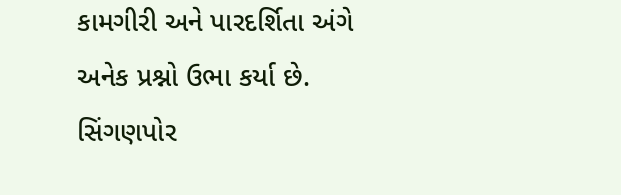કામગીરી અને પારદર્શિતા અંગે અનેક પ્રશ્નો ઉભા કર્યા છે. સિંગણપોર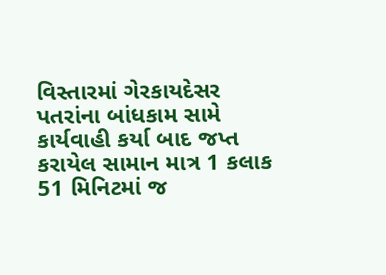વિસ્તારમાં ગેરકાયદેસર પતરાંના બાંધકામ સામે કાર્યવાહી કર્યા બાદ જપ્ત કરાયેલ સામાન માત્ર 1 કલાક 51 મિનિટમાં જ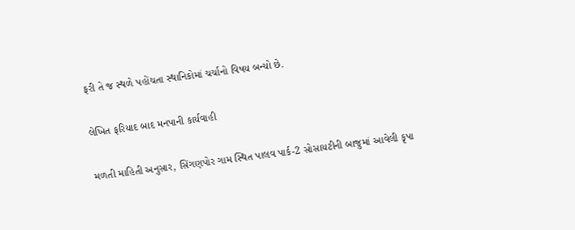ફરી તે જ સ્થળે પહોંચતા સ્થાનિકોમાં ચર્ચાનો વિષય બન્યો છે.

લેખિત ફરિયાદ બાદ મનપાની કાર્યવાહી

મળતી માહિતી અનુસાર, સિંગણપોર ગામ સ્થિત પાલવ પાર્ક-2 સોસાયટીની બાજુમાં આવેલી કૃપા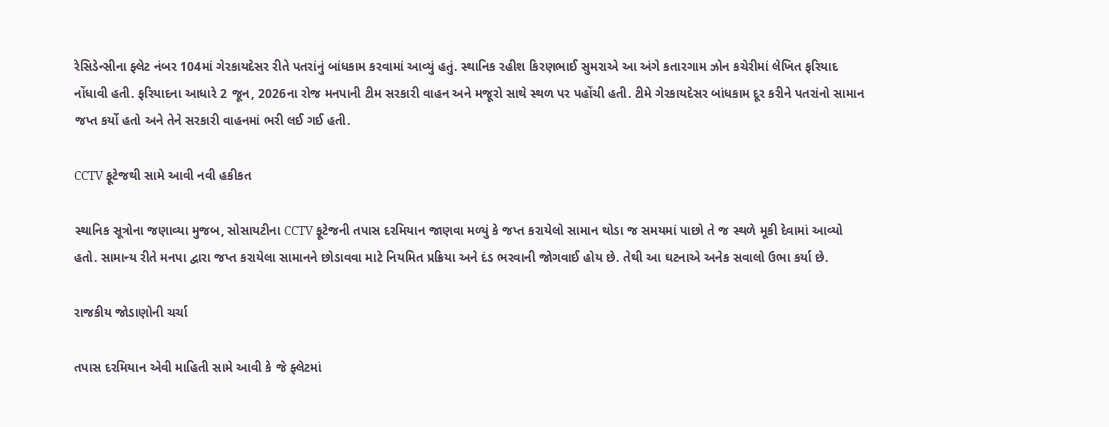રેસિડેન્સીના ફ્લેટ નંબર 104માં ગેરકાયદેસર રીતે પતરાંનું બાંધકામ કરવામાં આવ્યું હતું. સ્થાનિક રહીશ કિરણભાઈ સુમરાએ આ અંગે કતારગામ ઝોન કચેરીમાં લેખિત ફરિયાદ નોંધાવી હતી. ફરિયાદના આધારે 2 જૂન, 2026ના રોજ મનપાની ટીમ સરકારી વાહન અને મજૂરો સાથે સ્થળ પર પહોંચી હતી. ટીમે ગેરકાયદેસર બાંધકામ દૂર કરીને પતરાંનો સામાન જપ્ત કર્યો હતો અને તેને સરકારી વાહનમાં ભરી લઈ ગઈ હતી.

CCTV ફૂટેજથી સામે આવી નવી હકીકત

સ્થાનિક સૂત્રોના જણાવ્યા મુજબ, સોસાયટીના CCTV ફૂટેજની તપાસ દરમિયાન જાણવા મળ્યું કે જપ્ત કરાયેલો સામાન થોડા જ સમયમાં પાછો તે જ સ્થળે મૂકી દેવામાં આવ્યો હતો. સામાન્ય રીતે મનપા દ્વારા જપ્ત કરાયેલા સામાનને છોડાવવા માટે નિયમિત પ્રક્રિયા અને દંડ ભરવાની જોગવાઈ હોય છે. તેથી આ ઘટનાએ અનેક સવાલો ઉભા કર્યા છે.

રાજકીય જોડાણોની ચર્ચા

તપાસ દરમિયાન એવી માહિતી સામે આવી કે જે ફ્લેટમાં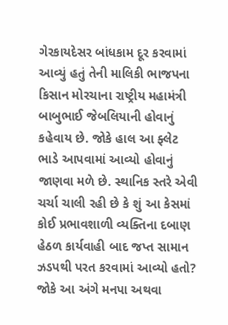ગેરકાયદેસર બાંધકામ દૂર કરવામાં આવ્યું હતું તેની માલિકી ભાજપના કિસાન મોરચાના રાષ્ટ્રીય મહામંત્રી બાબુભાઈ જેબલિયાની હોવાનું કહેવાય છે. જોકે હાલ આ ફ્લેટ ભાડે આપવામાં આવ્યો હોવાનું જાણવા મળે છે. સ્થાનિક સ્તરે એવી ચર્ચા ચાલી રહી છે કે શું આ કેસમાં કોઈ પ્રભાવશાળી વ્યક્તિના દબાણ હેઠળ કાર્યવાહી બાદ જપ્ત સામાન ઝડપથી પરત કરવામાં આવ્યો હતો? જોકે આ અંગે મનપા અથવા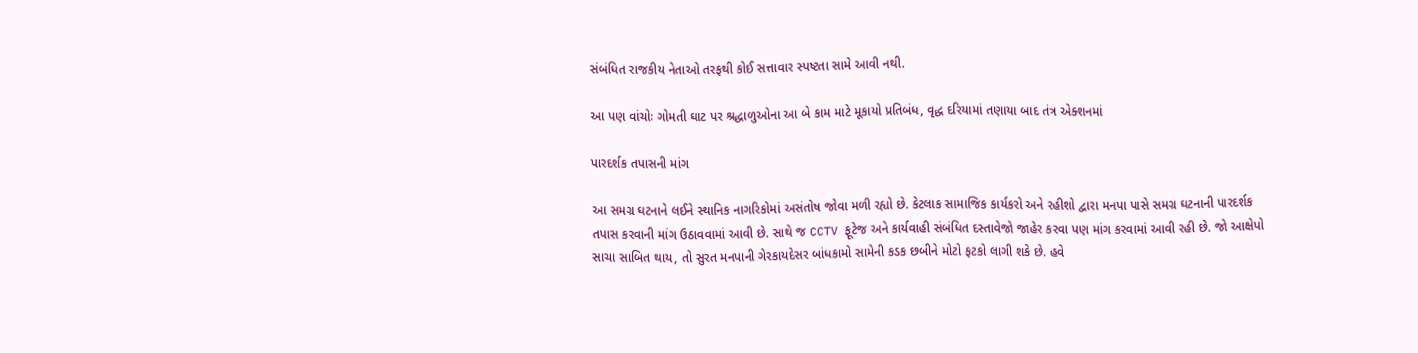સંબંધિત રાજકીય નેતાઓ તરફથી કોઈ સત્તાવાર સ્પષ્ટતા સામે આવી નથી.

આ પણ વાંચોઃ ગોમતી ઘાટ પર શ્રદ્ધાળુઓના આ બે કામ માટે મૂકાયો પ્રતિબંધ, વૃદ્ધ દરિયામાં તણાયા બાદ તંત્ર એક્શનમાં

પારદર્શક તપાસની માંગ

આ સમગ્ર ઘટનાને લઈને સ્થાનિક નાગરિકોમાં અસંતોષ જોવા મળી રહ્યો છે. કેટલાક સામાજિક કાર્યકરો અને રહીશો દ્વારા મનપા પાસે સમગ્ર ઘટનાની પારદર્શક તપાસ કરવાની માંગ ઉઠાવવામાં આવી છે. સાથે જ CCTV ફૂટેજ અને કાર્યવાહી સંબંધિત દસ્તાવેજો જાહેર કરવા પણ માંગ કરવામાં આવી રહી છે. જો આક્ષેપો સાચા સાબિત થાય, તો સુરત મનપાની ગેરકાયદેસર બાંધકામો સામેની કડક છબીને મોટો ફટકો લાગી શકે છે. હવે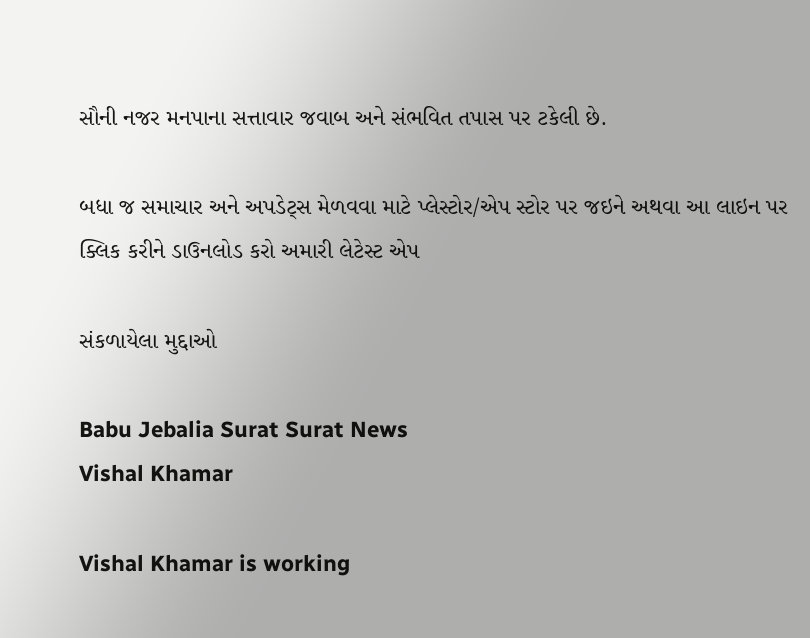સૌની નજર મનપાના સત્તાવાર જવાબ અને સંભવિત તપાસ પર ટકેલી છે.

બધા જ સમાચાર અને અપડેટ્સ મેળવવા માટે પ્લેસ્ટોર/એપ સ્ટોર પર જઇને અથવા આ લાઇન પર ક્લિક કરીને ડાઉનલોડ કરો અમારી લેટેસ્ટ એપ

સંકળાયેલા મુદ્દાઓ

Babu Jebalia Surat Surat News
Vishal Khamar

Vishal Khamar is working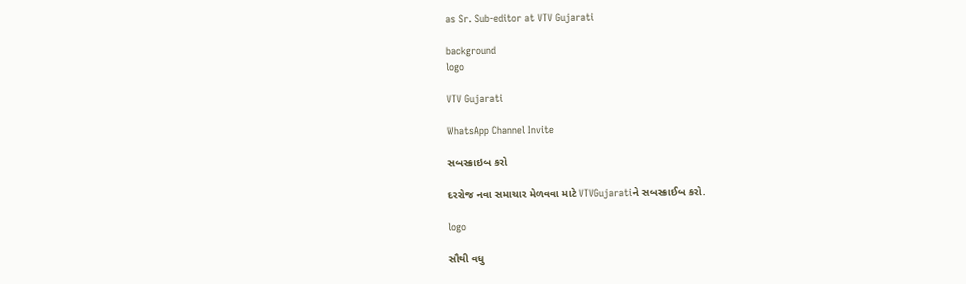as Sr. Sub-editor at VTV Gujarati

background
logo

VTV Gujarati

WhatsApp Channel Invite

સબસ્ક્રાઇબ કરો

દરરોજ નવા સમાચાર મેળવવા માટે VTVGujaratiને સબસ્ક્રાઈબ કરો.

logo

સૌથી વધુ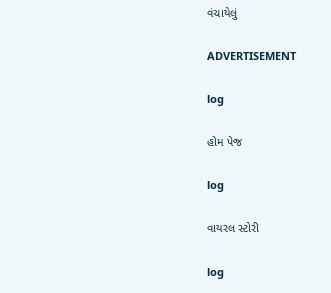વંચાયેલું

ADVERTISEMENT

log

હોમ પેજ

log

વાયરલ સ્ટોરી

log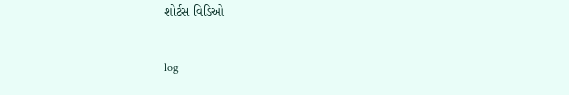શોર્ટસ વિડિઓ

log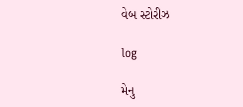વેબ સ્ટોરીઝ

log

મેનુ